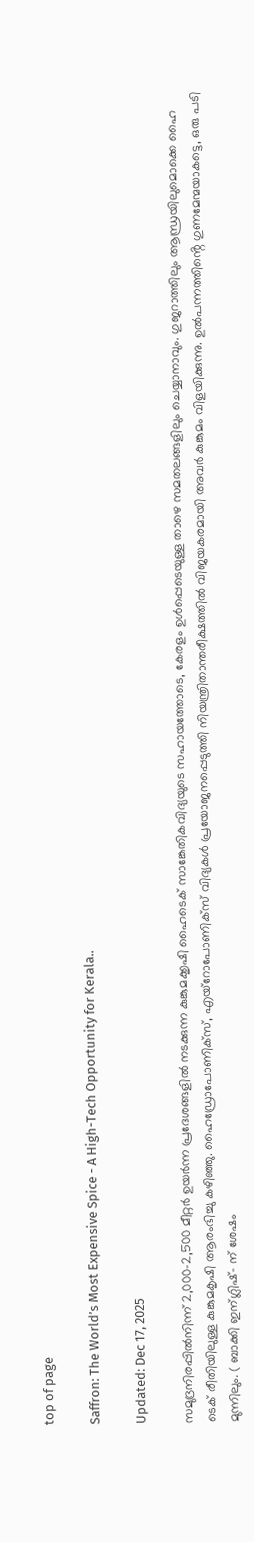top of page

Saffron: The World’s Most Expensive Spice - A High-Tech Opportunity for Kerala..

Updated: Dec 17, 2025

സമുദ്രനിരപ്പിൽനിന്ന് 2,000-2,500 മീറ്റർ ഉയർന്ന പ്രദേശങ്ങളിൽ നടക്കുന്ന കുങ്കുമക്കൃഷി ഹൈടെക് സാങ്കേതികവിദ്യയുടെ സഹായത്തോടെ, കേരളം ഉൾപ്പെടെയുള്ള താഴെ സമതലങ്ങളിലും ചെയ്യാനാവും. ഗുജറാത്തിലും ആന്ധ്രയിലുമൊക്കെ ഹൈ ടെക് രീതിയിലുള്ള കുങ്കുമകൃഷി ആരംഭിച്ചു കഴിഞ്ഞു. ഹൈഡ്രോപോണിക്സ്, എയ്റോപോണിക്സ് വിദ്യകൾ പ്രയോജനപ്പെടുത്തി നിയന്ത്രിതാന്തരീക്ഷത്തിൽ വിജയകരമായി അവർ കുങ്കുമം വിളയിക്കുന്നു. ഉൽപന്നത്തിൻ്റെ ഗുണമേന്മയാകട്ടെ, ഒരു പടി മുന്നിലും. ( ബാക്കി ഇന്ഗ്ലിഷ്- ന് ശേഷം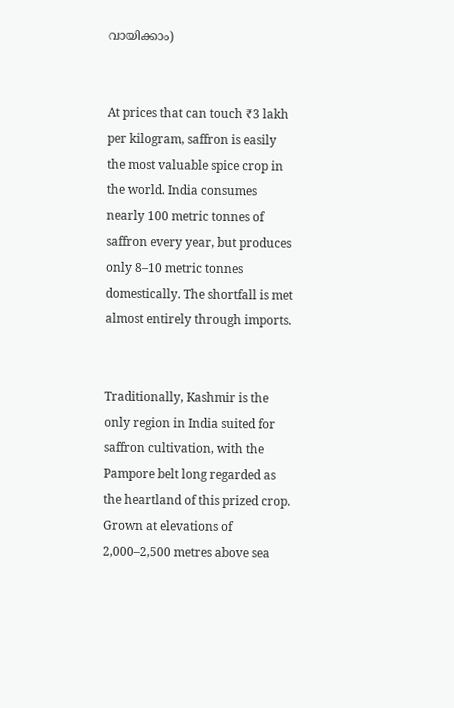വായിക്കാം)


At prices that can touch ₹3 lakh per kilogram, saffron is easily the most valuable spice crop in the world. India consumes nearly 100 metric tonnes of saffron every year, but produces only 8–10 metric tonnes domestically. The shortfall is met almost entirely through imports.


Traditionally, Kashmir is the only region in India suited for saffron cultivation, with the Pampore belt long regarded as the heartland of this prized crop. Grown at elevations of 2,000–2,500 metres above sea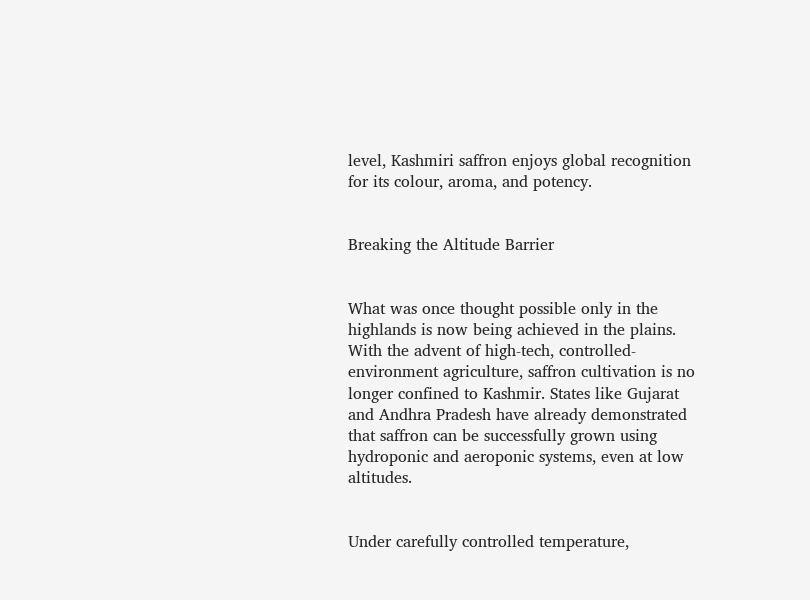level, Kashmiri saffron enjoys global recognition for its colour, aroma, and potency.


Breaking the Altitude Barrier


What was once thought possible only in the highlands is now being achieved in the plains. With the advent of high-tech, controlled-environment agriculture, saffron cultivation is no longer confined to Kashmir. States like Gujarat and Andhra Pradesh have already demonstrated that saffron can be successfully grown using hydroponic and aeroponic systems, even at low altitudes.


Under carefully controlled temperature,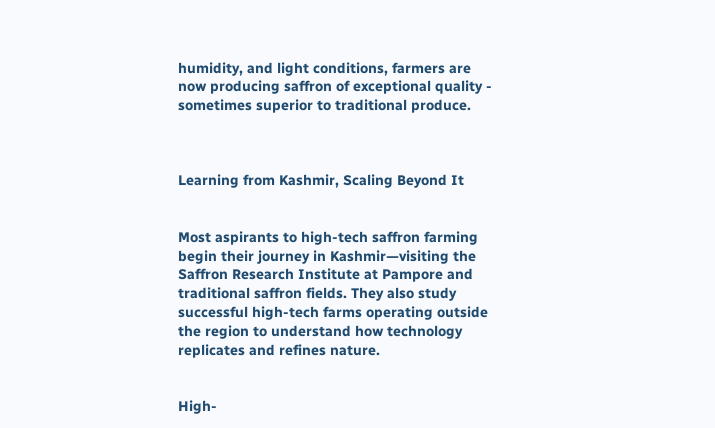humidity, and light conditions, farmers are now producing saffron of exceptional quality - sometimes superior to traditional produce.



Learning from Kashmir, Scaling Beyond It


Most aspirants to high-tech saffron farming begin their journey in Kashmir—visiting the Saffron Research Institute at Pampore and traditional saffron fields. They also study successful high-tech farms operating outside the region to understand how technology replicates and refines nature.


High-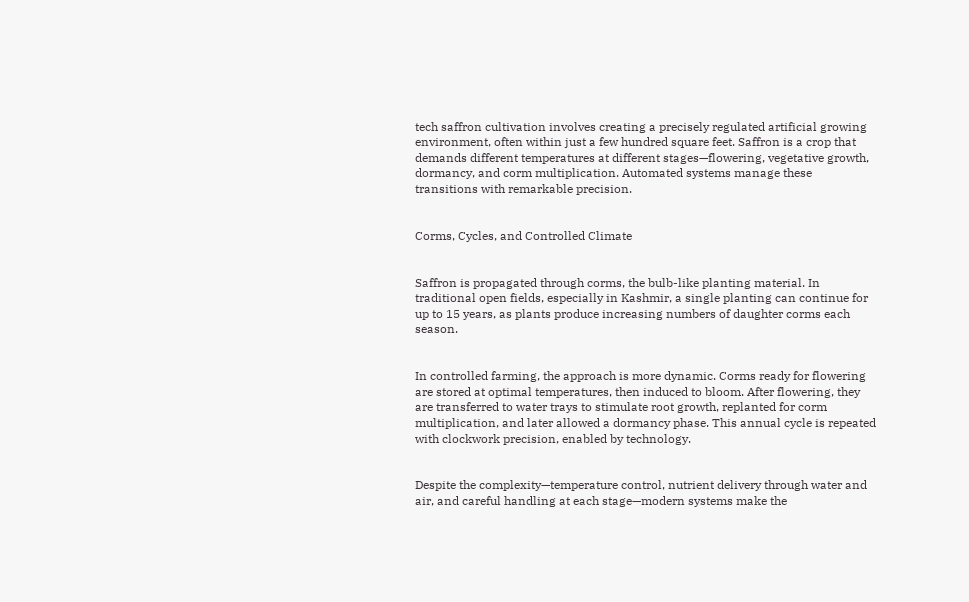tech saffron cultivation involves creating a precisely regulated artificial growing environment, often within just a few hundred square feet. Saffron is a crop that demands different temperatures at different stages—flowering, vegetative growth, dormancy, and corm multiplication. Automated systems manage these transitions with remarkable precision.


Corms, Cycles, and Controlled Climate


Saffron is propagated through corms, the bulb-like planting material. In traditional open fields, especially in Kashmir, a single planting can continue for up to 15 years, as plants produce increasing numbers of daughter corms each season.


In controlled farming, the approach is more dynamic. Corms ready for flowering are stored at optimal temperatures, then induced to bloom. After flowering, they are transferred to water trays to stimulate root growth, replanted for corm multiplication, and later allowed a dormancy phase. This annual cycle is repeated with clockwork precision, enabled by technology.


Despite the complexity—temperature control, nutrient delivery through water and air, and careful handling at each stage—modern systems make the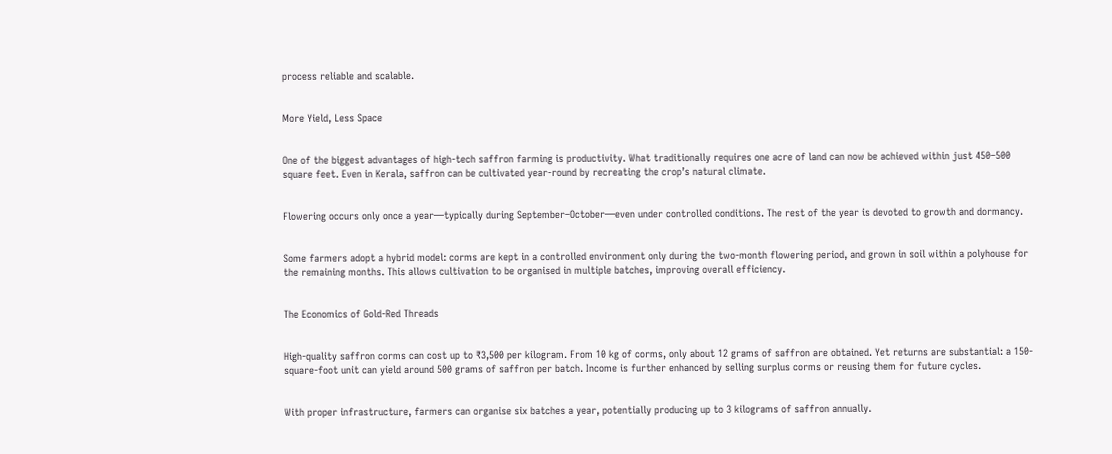process reliable and scalable.


More Yield, Less Space


One of the biggest advantages of high-tech saffron farming is productivity. What traditionally requires one acre of land can now be achieved within just 450–500 square feet. Even in Kerala, saffron can be cultivated year-round by recreating the crop’s natural climate.


Flowering occurs only once a year—typically during September–October—even under controlled conditions. The rest of the year is devoted to growth and dormancy.


Some farmers adopt a hybrid model: corms are kept in a controlled environment only during the two-month flowering period, and grown in soil within a polyhouse for the remaining months. This allows cultivation to be organised in multiple batches, improving overall efficiency.


The Economics of Gold-Red Threads


High-quality saffron corms can cost up to ₹3,500 per kilogram. From 10 kg of corms, only about 12 grams of saffron are obtained. Yet returns are substantial: a 150-square-foot unit can yield around 500 grams of saffron per batch. Income is further enhanced by selling surplus corms or reusing them for future cycles.


With proper infrastructure, farmers can organise six batches a year, potentially producing up to 3 kilograms of saffron annually.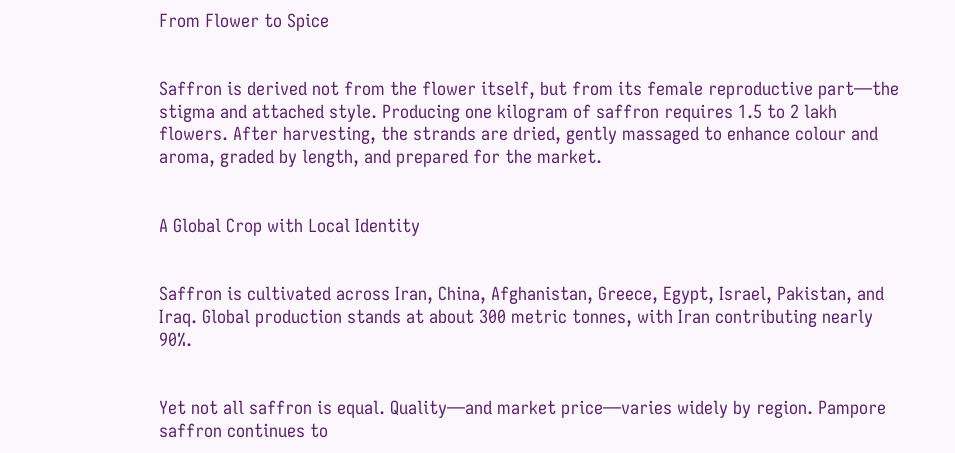From Flower to Spice


Saffron is derived not from the flower itself, but from its female reproductive part—the stigma and attached style. Producing one kilogram of saffron requires 1.5 to 2 lakh flowers. After harvesting, the strands are dried, gently massaged to enhance colour and aroma, graded by length, and prepared for the market.


A Global Crop with Local Identity


Saffron is cultivated across Iran, China, Afghanistan, Greece, Egypt, Israel, Pakistan, and Iraq. Global production stands at about 300 metric tonnes, with Iran contributing nearly 90%.


Yet not all saffron is equal. Quality—and market price—varies widely by region. Pampore saffron continues to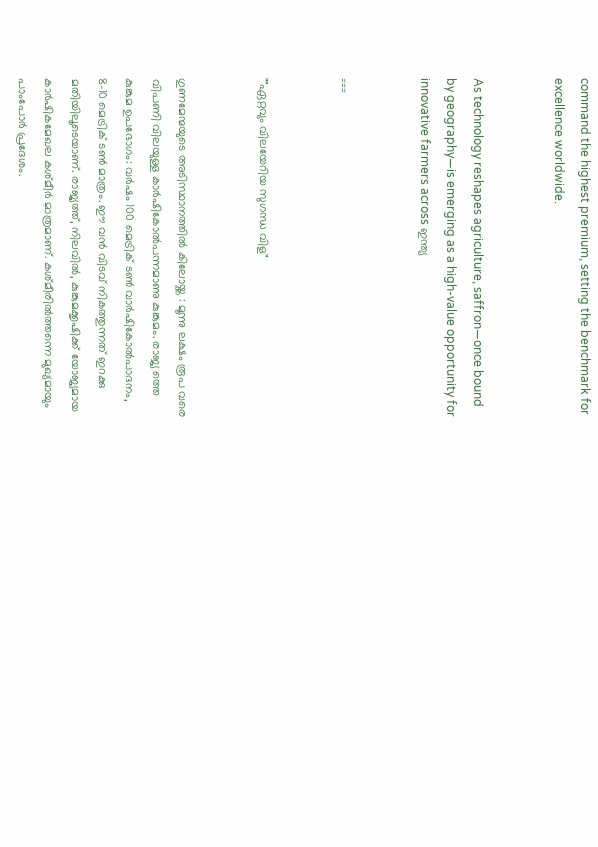command the highest premium, setting the benchmark for excellence worldwide.


As technology reshapes agriculture, saffron—once bound by geography—is emerging as a high-value opportunity for innovative farmers across ഇന്ത്യ


===


""ഏറ്റവും വിലയേറിയ സുഗന്ധ വിള"


ഗുണമേന്മയുടെ അടിസ്ഥാനത്തിൽ കിലോയ്ക്ക : മൂന്നു ലക്ഷം രൂപ വരെ വിപണി വിലയുള്ള കാർഷികോൽപന്നമാണു കുങ്കുമം. രാജ്യ ത്തെ കുങ്കുമ ഉപഭോഗം: വർഷം 100 മെട്രിക് ടൺ വാർഷികോൽപാദനം, 8-10 മെട്രിക് ടൺ മാത്രം. ഈ വൻ വിടവ് നികത്തുന്നത്‌ ഇറക്കു മതിയിലൂടെയാണ്. രാജ്യത്ത്, നിലവിൽ, കുങ്കുമക്കൃഷിക്ക് യോജ്യമായ കാർഷികമേഖല കശ്മീർ മാത്രമാണ്. കശ്‌മീരിൽത്തന്നെ മുഖ്യമായും പാംപോർ പ്രദേശം.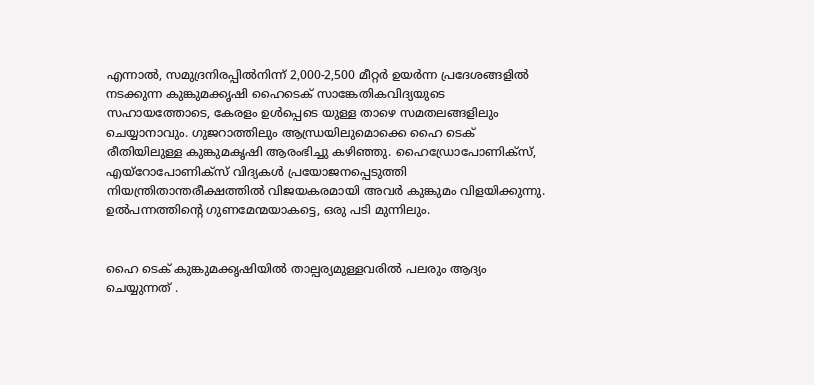എന്നാൽ, സമുദ്രനിരപ്പിൽനിന്ന് 2,000-2,500 മീറ്റർ ഉയർന്ന പ്രദേശങ്ങളിൽ നടക്കുന്ന കുങ്കുമക്കൃഷി ഹൈടെക് സാങ്കേതികവിദ്യയുടെ സഹായത്തോടെ, കേരളം ഉൾപ്പെടെ യുള്ള താഴെ സമതലങ്ങളിലും ചെയ്യാനാവും. ഗുജറാത്തിലും ആന്ധ്രയിലുമൊക്കെ ഹൈ ടെക് രീതിയിലുള്ള കുങ്കുമകൃഷി ആരംഭിച്ചു കഴിഞ്ഞു. ഹൈഡ്രോപോണിക്സ്, എയ്റോപോണിക്സ് വിദ്യകൾ പ്രയോജനപ്പെടുത്തി നിയന്ത്രിതാന്തരീക്ഷത്തിൽ വിജയകരമായി അവർ കുങ്കുമം വിളയിക്കുന്നു. ഉൽപന്നത്തിൻ്റെ ഗുണമേന്മയാകട്ടെ, ഒരു പടി മുന്നിലും.


ഹൈ ടെക് കുങ്കുമക്കൃഷിയിൽ താല്പര്യമുള്ളവരിൽ പലരും ആദ്യം ചെയ്യുന്നത്‌ .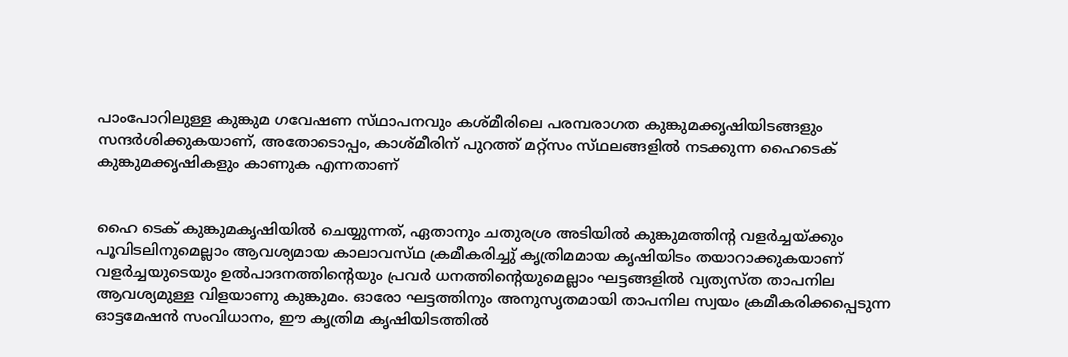പാംപോറിലുള്ള കുങ്കുമ ഗവേഷണ സ്‌ഥാപനവും കശ്‌മീരിലെ പരമ്പരാഗത കുങ്കുമക്കൃഷിയിടങ്ങളും സന്ദർശിക്കുകയാണ്, അതോടൊപ്പം, കാശ്മീരിന് പുറത്ത് മറ്റ്സം സ്‌ഥലങ്ങളിൽ നടക്കുന്ന ഹൈടെക് കുങ്കുമക്കൃഷികളും കാണുക എന്നതാണ്


ഹൈ ടെക് കുങ്കുമകൃഷിയിൽ ചെയ്യുന്നത്, ഏതാനും ചതുരശ്ര അടിയിൽ കുങ്കുമത്തിന്റ വളർച്ചയ്ക്കും പൂവിടലിനുമെല്ലാം ആവശ്യമായ കാലാവസ്‌ഥ ക്രമീകരിച്ചു് കൃത്രിമമായ കൃഷിയിടം തയാറാക്കുകയാണ് വളർച്ചയുടെയും ഉൽപാദനത്തിന്റെയും പ്രവർ ധനത്തിന്റെയുമെല്ലാം ഘട്ടങ്ങളിൽ വ്യത്യസ്‌ത താപനില ആവശ്യമുള്ള വിളയാണു കുങ്കുമം. ഓരോ ഘട്ടത്തിനും അനുസൃതമായി താപനില സ്വയം ക്രമീകരിക്കപ്പെടുന്ന ഓട്ടമേഷൻ സംവിധാനം, ഈ കൃത്രിമ കൃഷിയിടത്തിൽ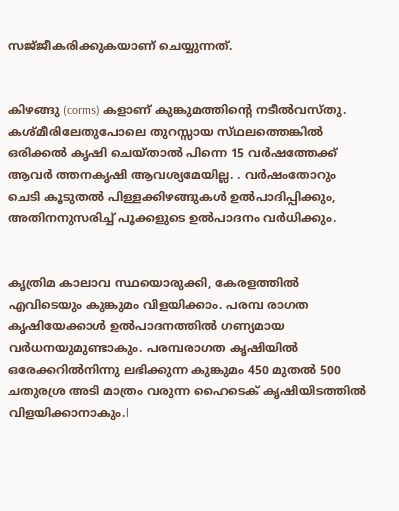സജ്‌ജീകരിക്കുകയാണ് ചെയ്യുന്നത്.


കിഴങ്ങു (corms) കളാണ് കുങ്കുമത്തിന്റെ നടീൽവസ്തു. കശ്മീരിലേതുപോലെ തുറസ്സായ സ്‌ഥലത്തെങ്കിൽ ഒരിക്കൽ കൃഷി ചെയ്താൽ പിന്നെ 15 വർഷത്തേക്ക് ആവർ ത്തനകൃഷി ആവശ്യമേയില്ല. . വർഷംതോറും ചെടി കൂടുതൽ പിള്ളക്കിഴങ്ങുകൾ ഉൽപാദിപ്പിക്കും, അതിനനുസരിച്ച് പൂക്കളുടെ ഉൽപാദനം വർധിക്കും.


കൃത്രിമ കാലാവ സ്ഥയൊരുക്കി, കേരളത്തിൽ എവിടെയും കുങ്കുമം വിളയിക്കാം. പരമ്പ രാഗത കൃഷിയേക്കാൾ ഉൽപാദനത്തിൽ ഗണ്യമായ വർധനയുമുണ്ടാകും. പരമ്പരാഗത കൃഷിയിൽ ഒരേക്കറിൽനിന്നു ലഭിക്കുന്ന കുങ്കുമം 450 മുതൽ 500 ചതുരശ്ര അടി മാത്രം വരുന്ന ഹൈടെക് കൃഷിയിടത്തിൽ വിളയിക്കാനാകും.l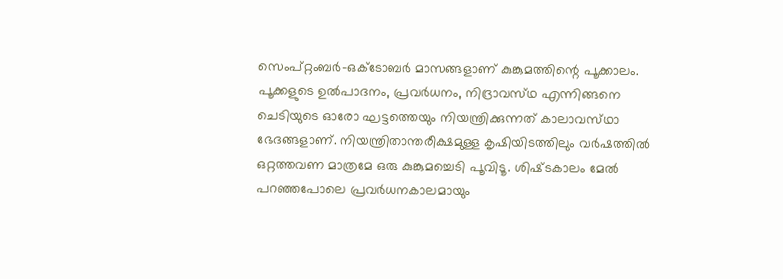സെംപ്റ്റംബർ-ഒക്ടോബർ മാസങ്ങളാണ് കുങ്കുമത്തിന്റെ പൂക്കാലം. പൂക്കളുടെ ഉൽപാദനം, പ്രവർധനം, നിദ്രാവസ്‌ഥ എന്നിങ്ങനെ ചെടിയുടെ ഓരോ ഘട്ടത്തെയും നിയന്ത്രിക്കുന്നത് കാലാവസ്‌ഥാ ഭേദങ്ങളാണ്. നിയന്ത്രിതാന്തരീക്ഷമുള്ള കൃഷിയിടത്തിലും വർഷത്തിൽ ഒറ്റത്തവണ മാത്രമേ ഒരു കുങ്കുമച്ചെടി പൂവിടൂ. ശിഷ്‌ടകാലം മേൽ പറഞ്ഞപോലെ പ്രവർധനകാലമായും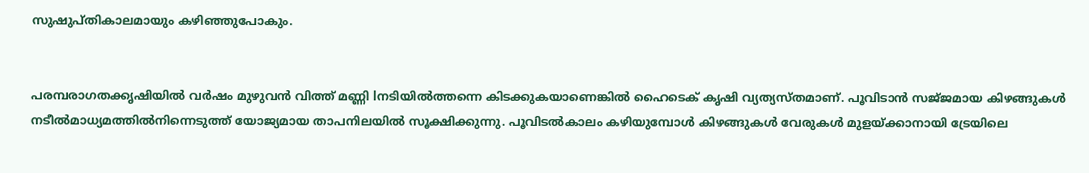സുഷുപ്‌തികാലമായും കഴിഞ്ഞുപോകും.


പരമ്പരാഗതക്കൃഷിയിൽ വർഷം മുഴുവൻ വിത്ത് മണ്ണി lനടിയിൽത്തന്നെ കിടക്കുകയാണെങ്കിൽ ഹൈടെക് കൃഷി വ്യത്യസ്തമാണ്. പൂവിടാൻ സജ്‌ജമായ കിഴങ്ങുകൾ നടീൽമാധ്യമത്തിൽനിന്നെടുത്ത് യോജ്യമായ താപനിലയിൽ സൂക്ഷിക്കുന്നു. പൂവിടൽകാലം കഴിയുമ്പോൾ കിഴങ്ങുകൾ വേരുകൾ മുളയ്ക്കാനായി ട്രേയിലെ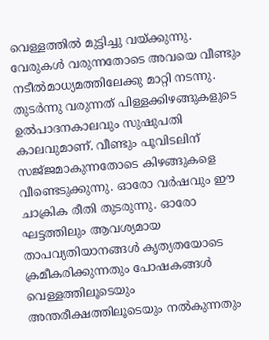വെള്ളത്തിൽ മുട്ടിച്ചു വയ്ക്കുന്നു. വേരുകൾ വരുന്നതോടെ അവയെ വീണ്ടും നടീൽമാധ്യമത്തിലേക്കു മാറ്റി നടന്നു. തുടർന്നു വരുന്നത് പിള്ളക്കിഴങ്ങുകളുടെ ഉൽപാദനകാലവും സുഷുപതി കാലവുമാണ്. വീണ്ടും പൂവിടലിന് സജ്‌ജമാകുന്നതോടെ കിഴങ്ങുകളെ വീണ്ടെടുക്കുന്നു. ഓരോ വർഷവും ഈ ചാക്രിക രീതി തുടരുന്നു. ഓരോ ഘട്ടത്തിലും ആവശ്യമായ താപവ്യതിയാനങ്ങൾ കൃത്യതയോടെ ക്രമീകരിക്കുന്നതും പോഷകങ്ങൾ വെള്ളത്തിലൂടെയും അന്തരീക്ഷത്തിലൂടെയും നൽകുന്നതും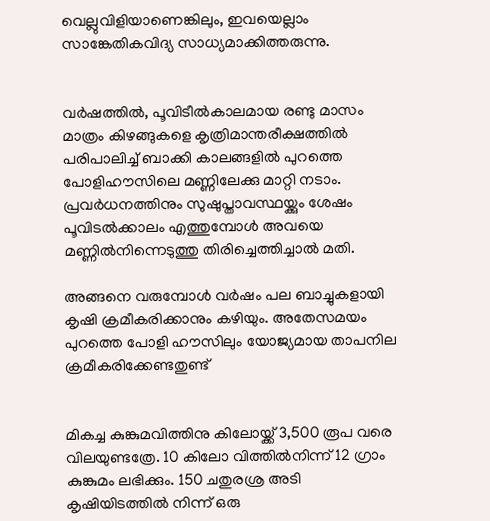വെല്ലുവിളിയാണെങ്കിലും, ഇവയെല്ലാം സാങ്കേതികവിദ്യ സാധ്യമാക്കിത്തരുന്നു.


വർഷത്തിൽ, പൂവിടീൽകാലമായ രണ്ടു മാസം മാത്രം കിഴങ്ങുകളെ കൃത്രിമാന്തരീക്ഷത്തിൽ പരിപാലിച്ച് ബാക്കി കാലങ്ങളിൽ പുറത്തെ പോളിഹൗസിലെ മണ്ണിലേക്കു മാറ്റി നടാം. പ്രവർധനത്തിനും സുഷുപ്താവസ്ഥയ്ക്കും ശേഷം പൂവിടൽക്കാലം എത്തുമ്പോൾ അവയെ മണ്ണിൽനിന്നെടുത്തു തിരിച്ചെത്തിച്ചാൽ മതി.

അങ്ങനെ വരുമ്പോൾ വർഷം പല ബാച്ചുകളായി കൃഷി ക്രമീകരിക്കാനും കഴിയും. അതേസമയം പുറത്തെ പോളി ഹൗസിലും യോജ്യമായ താപനില ക്രമീകരിക്കേണ്ടതുണ്ട്


മികച്ച കുങ്കുമവിത്തിനു കിലോയ്ക്ക് 3,500 രൂപ വരെ വിലയുണ്ടത്രേ. 10 കിലോ വിത്തിൽനിന്ന് 12 ഗ്രാം കുങ്കുമം ലഭിക്കും. 150 ചതുരശ്ര അടി കൃഷിയിടത്തിൽ നിന്ന് ഒരു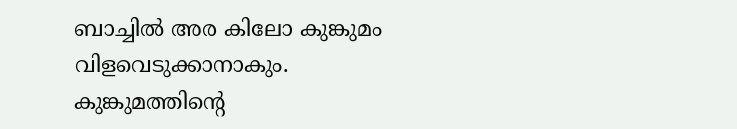ബാച്ചിൽ അര കിലോ കുങ്കുമം വിളവെടുക്കാനാകും. കുങ്കുമത്തിൻ്റെ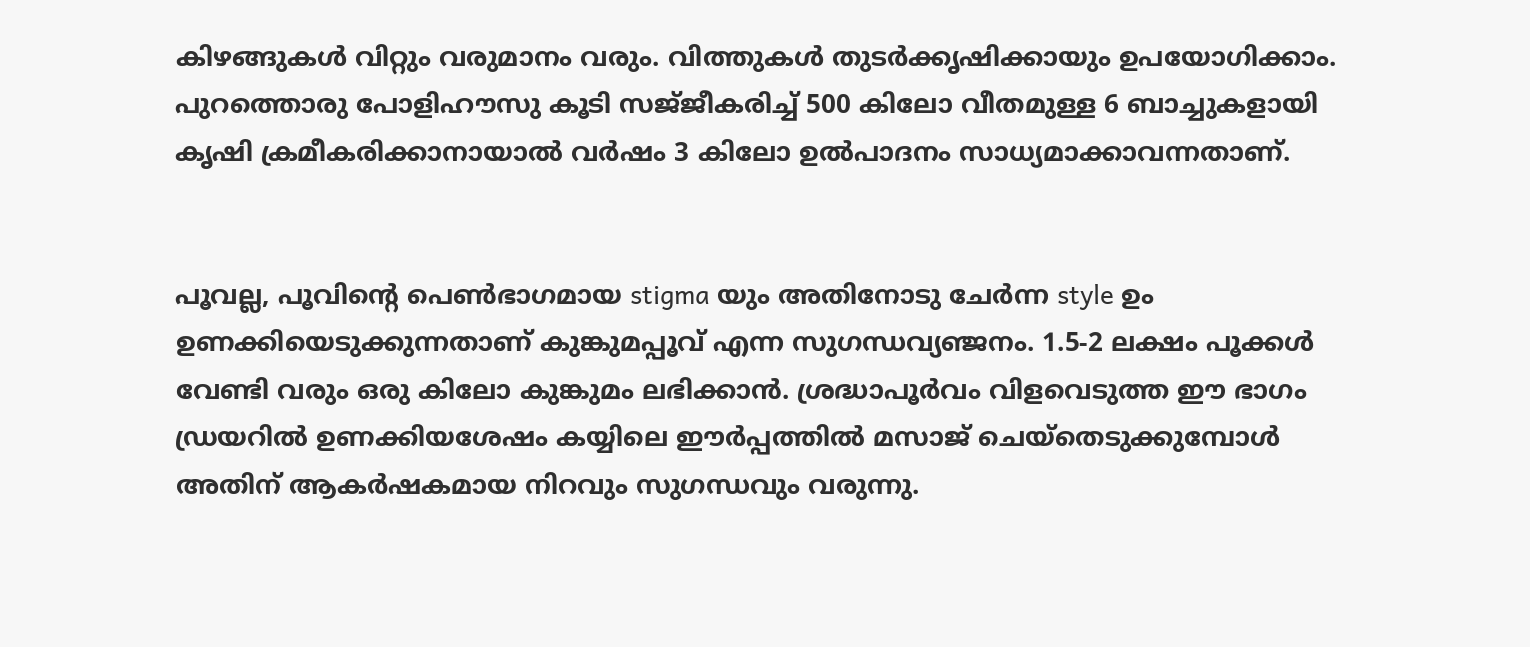കിഴങ്ങുകൾ വിറ്റും വരുമാനം വരും. വിത്തുകൾ തുടർക്കൃഷിക്കായും ഉപയോഗിക്കാം. പുറത്തൊരു പോളിഹൗസു കൂടി സജ്‌ജീകരിച്ച് 500 കിലോ വീതമുള്ള 6 ബാച്ചുകളായി കൃഷി ക്രമീകരിക്കാനായാൽ വർഷം 3 കിലോ ഉൽപാദനം സാധ്യമാക്കാവന്നതാണ്.


പൂവല്ല, പൂവിന്റെ പെൺഭാഗമായ stigma യും അതിനോടു ചേർന്ന style ഉം ഉണക്കിയെടുക്കുന്നതാണ് കുങ്കുമപ്പൂവ് എന്ന സുഗന്ധവ്യഞ്ജനം. 1.5-2 ലക്ഷം പൂക്കൾ വേണ്ടി വരും ഒരു കിലോ കുങ്കുമം ലഭിക്കാൻ. ശ്രദ്ധാപൂർവം വിളവെടുത്ത ഈ ഭാഗം ഡ്രയറിൽ ഉണക്കിയശേഷം കയ്യിലെ ഈർപ്പത്തിൽ മസാജ് ചെയ്തെടുക്കുമ്പോൾ അതിന് ആകർഷകമായ നിറവും സുഗന്ധവും വരുന്നു.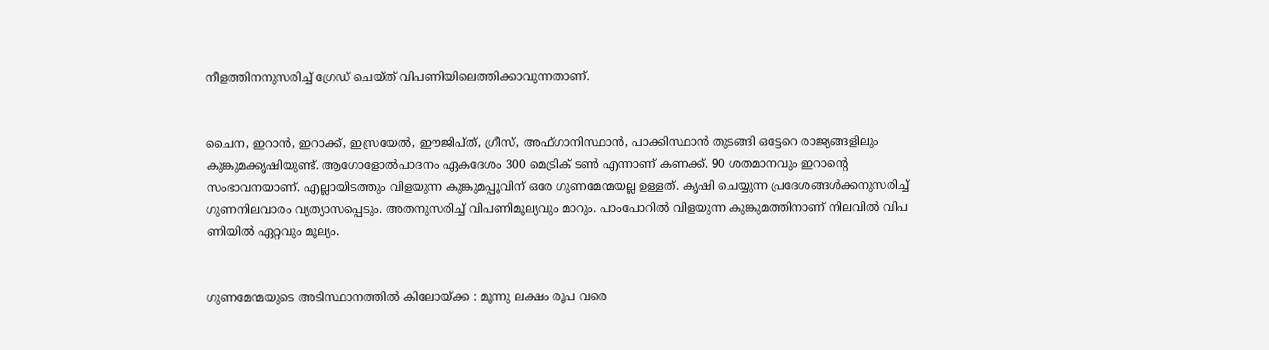നീളത്തിനനുസരിച്ച് ഗ്രേഡ് ചെയ്‌ത് വിപണിയിലെത്തിക്കാവുന്നതാണ്.


ചൈന, ഇറാൻ, ഇറാക്ക്, ഇസ്രയേൽ, ഈജിപ്‌ത്, ഗ്രീസ്, അഫ്ഗാനിസ്ഥാൻ, പാക്കിസ്ഥാൻ തുടങ്ങി ഒട്ടേറെ രാജ്യങ്ങളിലും കുങ്കുമക്കൃഷിയുണ്ട്. ആഗോളോൽപാദനം ഏകദേശം 300 മെട്രിക് ടൺ എന്നാണ് കണക്ക്. 90 ശതമാനവും ഇറാൻ്റെ സംഭാവനയാണ്. എല്ലായിടത്തും വിളയുന്ന കുങ്കുമപ്പൂവിന് ഒരേ ഗുണമേന്മയല്ല ഉള്ളത്. കൃഷി ചെയ്യുന്ന പ്രദേശങ്ങൾക്കനുസരിച്ച് ഗുണനിലവാരം വ്യത്യാസപ്പെടും. അതനുസരിച്ച് വിപണിമൂല്യവും മാറും. പാംപോറിൽ വിളയുന്ന കുങ്കുമത്തിനാണ് നിലവിൽ വിപ ണിയിൽ ഏറ്റവും മൂല്യം.


ഗുണമേന്മയുടെ അടിസ്ഥാനത്തിൽ കിലോയ്ക്ക : മൂന്നു ലക്ഷം രൂപ വരെ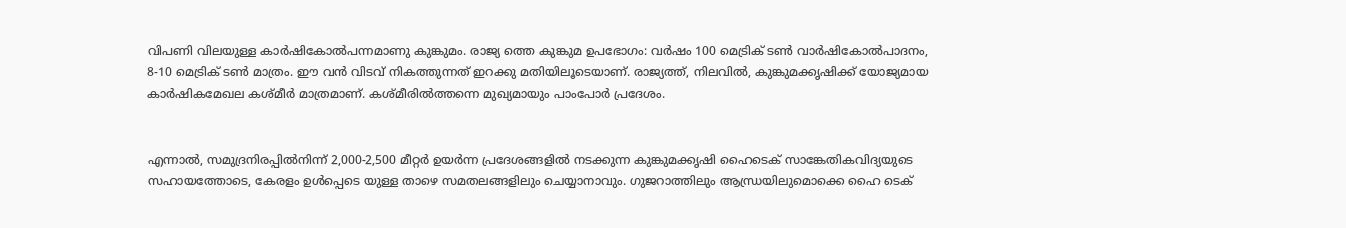വിപണി വിലയുള്ള കാർഷികോൽപന്നമാണു കുങ്കുമം. രാജ്യ ത്തെ കുങ്കുമ ഉപഭോഗം: വർഷം 100 മെട്രിക് ടൺ വാർഷികോൽപാദനം, 8-10 മെട്രിക് ടൺ മാത്രം. ഈ വൻ വിടവ് നികത്തുന്നത്‌ ഇറക്കു മതിയിലൂടെയാണ്. രാജ്യത്ത്, നിലവിൽ, കുങ്കുമക്കൃഷിക്ക് യോജ്യമായ കാർഷികമേഖല കശ്മീർ മാത്രമാണ്. കശ്‌മീരിൽത്തന്നെ മുഖ്യമായും പാംപോർ പ്രദേശം.


എന്നാൽ, സമുദ്രനിരപ്പിൽനിന്ന് 2,000-2,500 മീറ്റർ ഉയർന്ന പ്രദേശങ്ങളിൽ നടക്കുന്ന കുങ്കുമക്കൃഷി ഹൈടെക് സാങ്കേതികവിദ്യയുടെ സഹായത്തോടെ, കേരളം ഉൾപ്പെടെ യുള്ള താഴെ സമതലങ്ങളിലും ചെയ്യാനാവും. ഗുജറാത്തിലും ആന്ധ്രയിലുമൊക്കെ ഹൈ ടെക്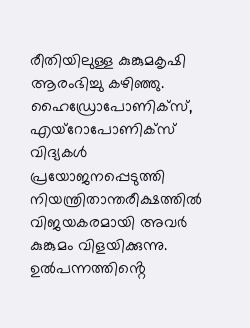രീതിയിലുള്ള കുങ്കുമകൃഷി ആരംഭിച്ചു കഴിഞ്ഞു. ഹൈഡ്രോപോണിക്സ്, എയ്റോപോണിക്സ് വിദ്യകൾ പ്രയോജനപ്പെടുത്തി നിയന്ത്രിതാന്തരീക്ഷത്തിൽ വിജയകരമായി അവർ കുങ്കുമം വിളയിക്കുന്നു. ഉൽപന്നത്തിൻ്റെ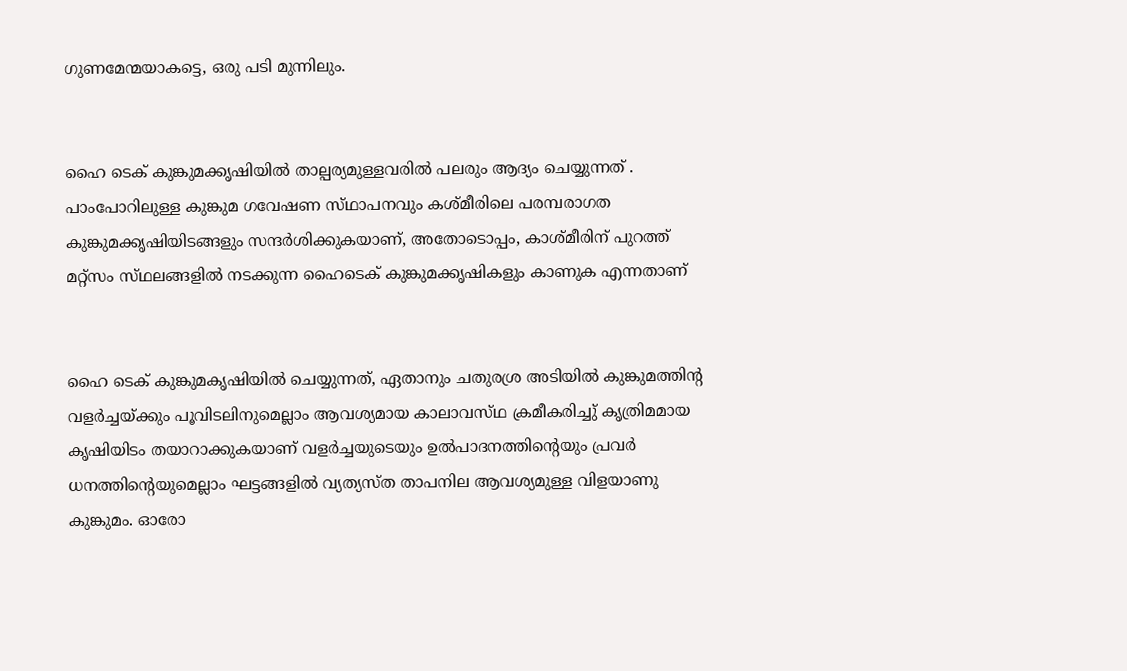ഗുണമേന്മയാകട്ടെ, ഒരു പടി മുന്നിലും.


ഹൈ ടെക് കുങ്കുമക്കൃഷിയിൽ താല്പര്യമുള്ളവരിൽ പലരും ആദ്യം ചെയ്യുന്നത്‌ . പാംപോറിലുള്ള കുങ്കുമ ഗവേഷണ സ്‌ഥാപനവും കശ്‌മീരിലെ പരമ്പരാഗത കുങ്കുമക്കൃഷിയിടങ്ങളും സന്ദർശിക്കുകയാണ്, അതോടൊപ്പം, കാശ്മീരിന് പുറത്ത് മറ്റ്സം സ്‌ഥലങ്ങളിൽ നടക്കുന്ന ഹൈടെക് കുങ്കുമക്കൃഷികളും കാണുക എന്നതാണ്


ഹൈ ടെക് കുങ്കുമകൃഷിയിൽ ചെയ്യുന്നത്, ഏതാനും ചതുരശ്ര അടിയിൽ കുങ്കുമത്തിന്റ വളർച്ചയ്ക്കും പൂവിടലിനുമെല്ലാം ആവശ്യമായ കാലാവസ്‌ഥ ക്രമീകരിച്ചു് കൃത്രിമമായ കൃഷിയിടം തയാറാക്കുകയാണ് വളർച്ചയുടെയും ഉൽപാദനത്തിന്റെയും പ്രവർ ധനത്തിന്റെയുമെല്ലാം ഘട്ടങ്ങളിൽ വ്യത്യസ്‌ത താപനില ആവശ്യമുള്ള വിളയാണു കുങ്കുമം. ഓരോ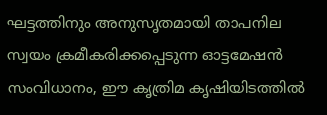ഘട്ടത്തിനും അനുസൃതമായി താപനില സ്വയം ക്രമീകരിക്കപ്പെടുന്ന ഓട്ടമേഷൻ സംവിധാനം, ഈ കൃത്രിമ കൃഷിയിടത്തിൽ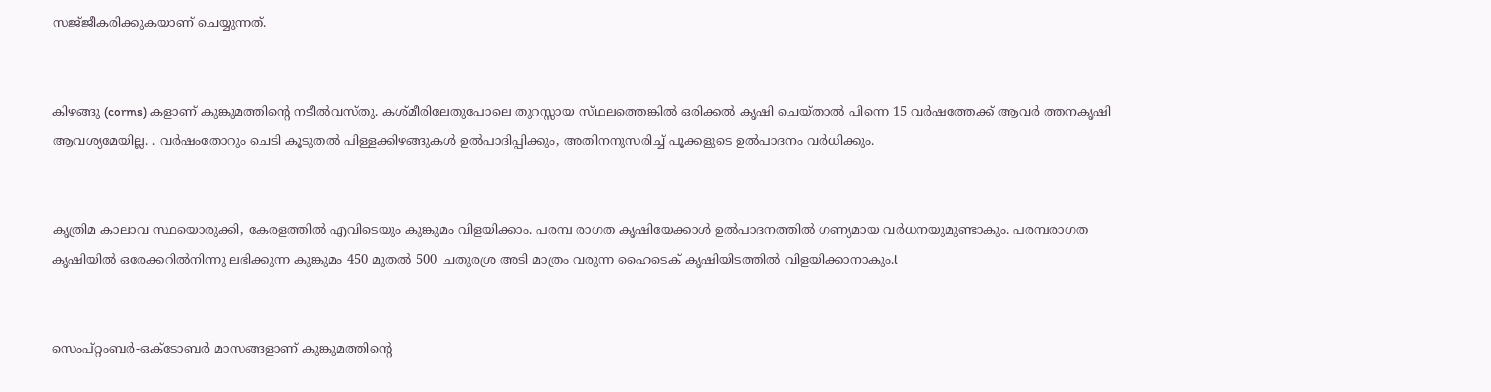സജ്‌ജീകരിക്കുകയാണ് ചെയ്യുന്നത്.


കിഴങ്ങു (corms) കളാണ് കുങ്കുമത്തിന്റെ നടീൽവസ്തു. കശ്മീരിലേതുപോലെ തുറസ്സായ സ്‌ഥലത്തെങ്കിൽ ഒരിക്കൽ കൃഷി ചെയ്താൽ പിന്നെ 15 വർഷത്തേക്ക് ആവർ ത്തനകൃഷി ആവശ്യമേയില്ല. . വർഷംതോറും ചെടി കൂടുതൽ പിള്ളക്കിഴങ്ങുകൾ ഉൽപാദിപ്പിക്കും, അതിനനുസരിച്ച് പൂക്കളുടെ ഉൽപാദനം വർധിക്കും.


കൃത്രിമ കാലാവ സ്ഥയൊരുക്കി, കേരളത്തിൽ എവിടെയും കുങ്കുമം വിളയിക്കാം. പരമ്പ രാഗത കൃഷിയേക്കാൾ ഉൽപാദനത്തിൽ ഗണ്യമായ വർധനയുമുണ്ടാകും. പരമ്പരാഗത കൃഷിയിൽ ഒരേക്കറിൽനിന്നു ലഭിക്കുന്ന കുങ്കുമം 450 മുതൽ 500 ചതുരശ്ര അടി മാത്രം വരുന്ന ഹൈടെക് കൃഷിയിടത്തിൽ വിളയിക്കാനാകും.l


സെംപ്റ്റംബർ-ഒക്ടോബർ മാസങ്ങളാണ് കുങ്കുമത്തിന്റെ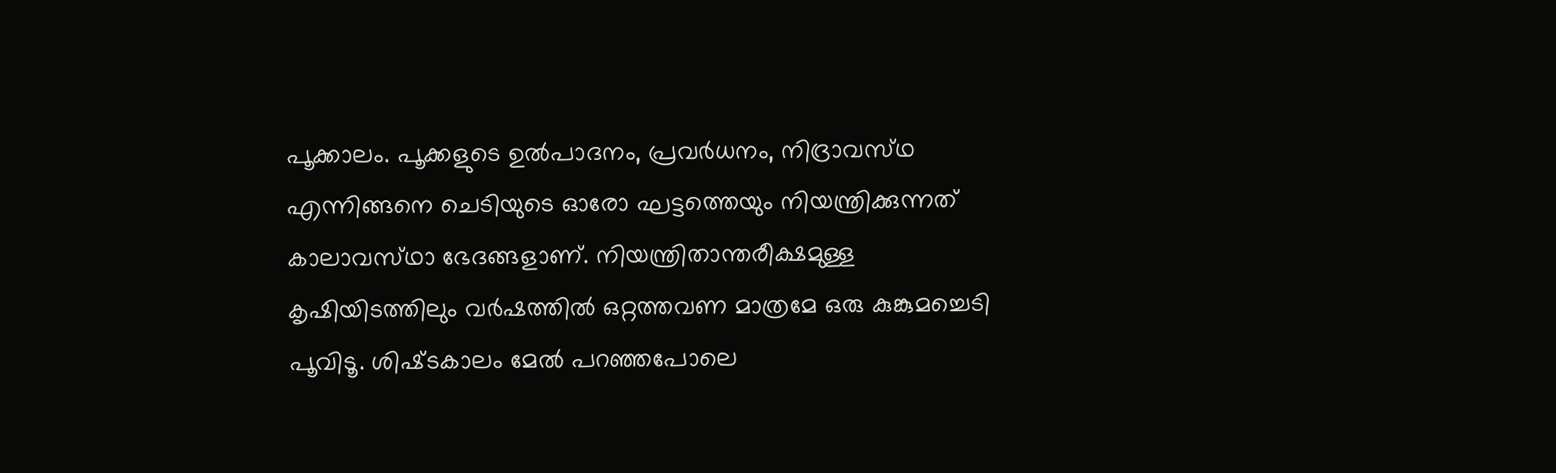പൂക്കാലം. പൂക്കളുടെ ഉൽപാദനം, പ്രവർധനം, നിദ്രാവസ്‌ഥ എന്നിങ്ങനെ ചെടിയുടെ ഓരോ ഘട്ടത്തെയും നിയന്ത്രിക്കുന്നത് കാലാവസ്‌ഥാ ഭേദങ്ങളാണ്. നിയന്ത്രിതാന്തരീക്ഷമുള്ള കൃഷിയിടത്തിലും വർഷത്തിൽ ഒറ്റത്തവണ മാത്രമേ ഒരു കുങ്കുമച്ചെടി പൂവിടൂ. ശിഷ്‌ടകാലം മേൽ പറഞ്ഞപോലെ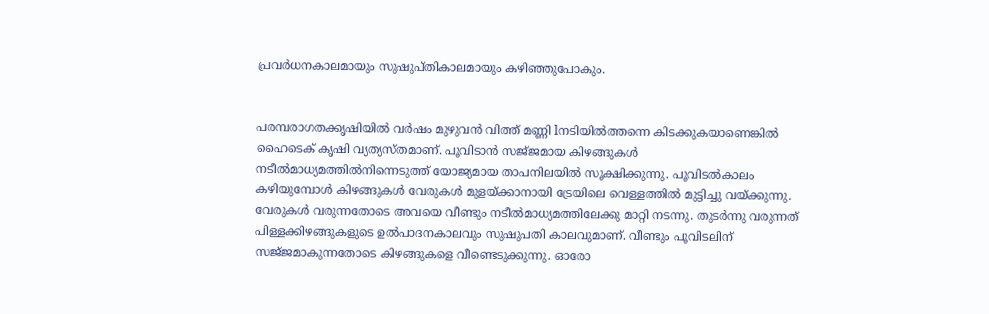പ്രവർധനകാലമായും സുഷുപ്‌തികാലമായും കഴിഞ്ഞുപോകും.


പരമ്പരാഗതക്കൃഷിയിൽ വർഷം മുഴുവൻ വിത്ത് മണ്ണി lനടിയിൽത്തന്നെ കിടക്കുകയാണെങ്കിൽ ഹൈടെക് കൃഷി വ്യത്യസ്തമാണ്. പൂവിടാൻ സജ്‌ജമായ കിഴങ്ങുകൾ നടീൽമാധ്യമത്തിൽനിന്നെടുത്ത് യോജ്യമായ താപനിലയിൽ സൂക്ഷിക്കുന്നു. പൂവിടൽകാലം കഴിയുമ്പോൾ കിഴങ്ങുകൾ വേരുകൾ മുളയ്ക്കാനായി ട്രേയിലെ വെള്ളത്തിൽ മുട്ടിച്ചു വയ്ക്കുന്നു. വേരുകൾ വരുന്നതോടെ അവയെ വീണ്ടും നടീൽമാധ്യമത്തിലേക്കു മാറ്റി നടന്നു. തുടർന്നു വരുന്നത് പിള്ളക്കിഴങ്ങുകളുടെ ഉൽപാദനകാലവും സുഷുപതി കാലവുമാണ്. വീണ്ടും പൂവിടലിന് സജ്‌ജമാകുന്നതോടെ കിഴങ്ങുകളെ വീണ്ടെടുക്കുന്നു. ഓരോ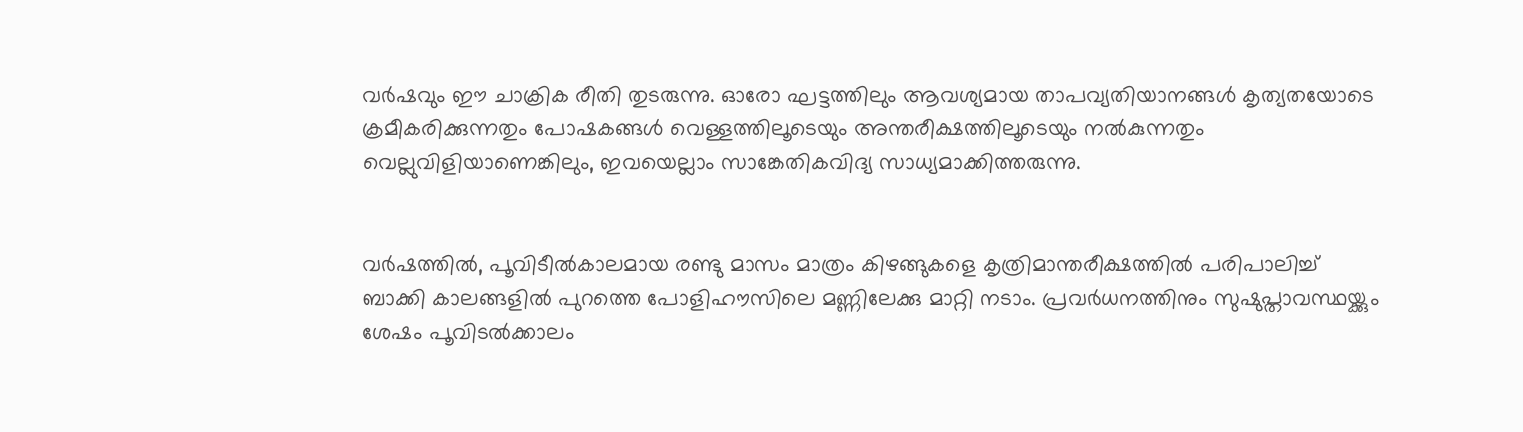വർഷവും ഈ ചാക്രിക രീതി തുടരുന്നു. ഓരോ ഘട്ടത്തിലും ആവശ്യമായ താപവ്യതിയാനങ്ങൾ കൃത്യതയോടെ ക്രമീകരിക്കുന്നതും പോഷകങ്ങൾ വെള്ളത്തിലൂടെയും അന്തരീക്ഷത്തിലൂടെയും നൽകുന്നതും വെല്ലുവിളിയാണെങ്കിലും, ഇവയെല്ലാം സാങ്കേതികവിദ്യ സാധ്യമാക്കിത്തരുന്നു.


വർഷത്തിൽ, പൂവിടീൽകാലമായ രണ്ടു മാസം മാത്രം കിഴങ്ങുകളെ കൃത്രിമാന്തരീക്ഷത്തിൽ പരിപാലിച്ച് ബാക്കി കാലങ്ങളിൽ പുറത്തെ പോളിഹൗസിലെ മണ്ണിലേക്കു മാറ്റി നടാം. പ്രവർധനത്തിനും സുഷുപ്താവസ്ഥയ്ക്കും ശേഷം പൂവിടൽക്കാലം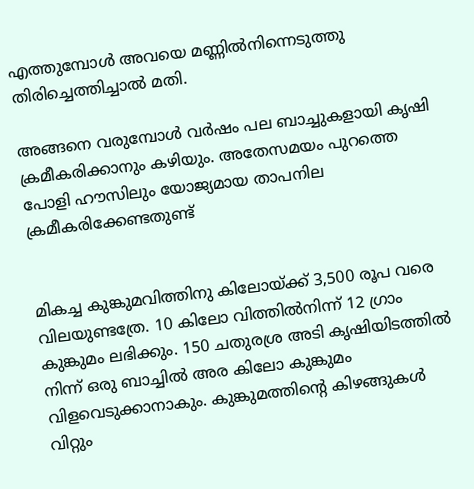എത്തുമ്പോൾ അവയെ മണ്ണിൽനിന്നെടുത്തു തിരിച്ചെത്തിച്ചാൽ മതി.

അങ്ങനെ വരുമ്പോൾ വർഷം പല ബാച്ചുകളായി കൃഷി ക്രമീകരിക്കാനും കഴിയും. അതേസമയം പുറത്തെ പോളി ഹൗസിലും യോജ്യമായ താപനില ക്രമീകരിക്കേണ്ടതുണ്ട്


മികച്ച കുങ്കുമവിത്തിനു കിലോയ്ക്ക് 3,500 രൂപ വരെ വിലയുണ്ടത്രേ. 10 കിലോ വിത്തിൽനിന്ന് 12 ഗ്രാം കുങ്കുമം ലഭിക്കും. 150 ചതുരശ്ര അടി കൃഷിയിടത്തിൽ നിന്ന് ഒരു ബാച്ചിൽ അര കിലോ കുങ്കുമം വിളവെടുക്കാനാകും. കുങ്കുമത്തിൻ്റെ കിഴങ്ങുകൾ വിറ്റും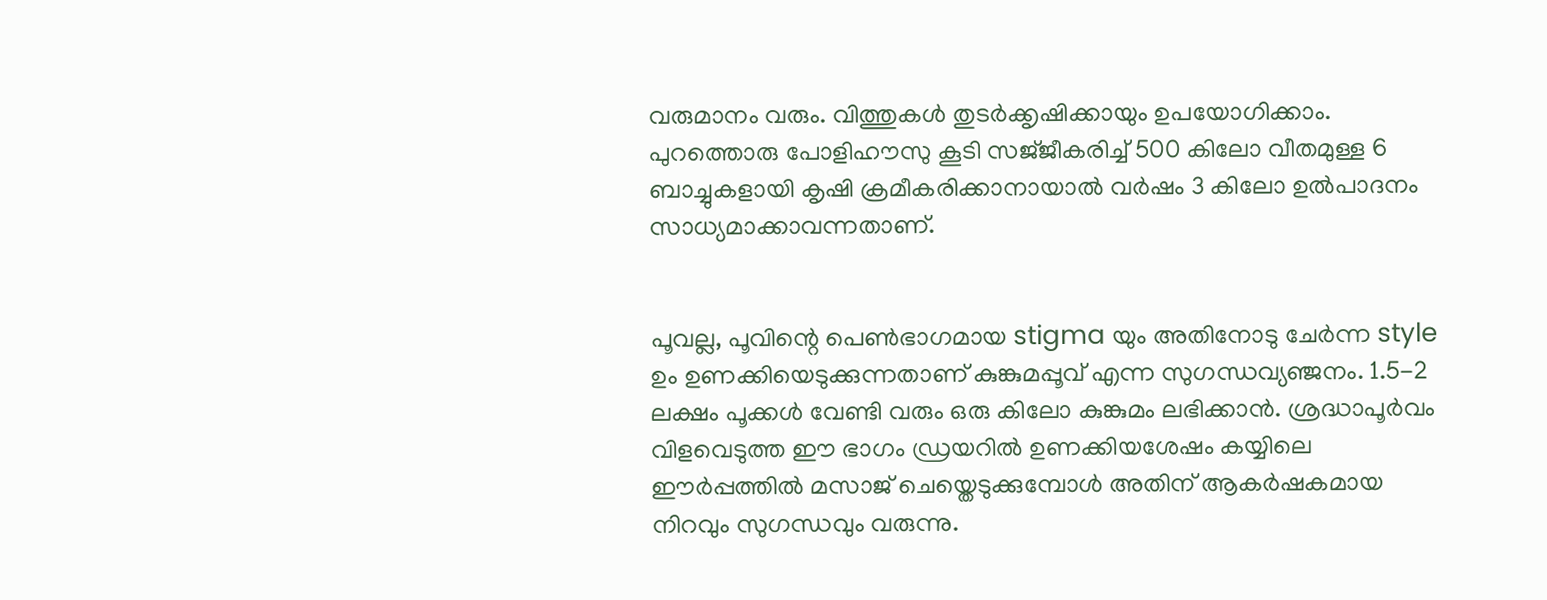വരുമാനം വരും. വിത്തുകൾ തുടർക്കൃഷിക്കായും ഉപയോഗിക്കാം. പുറത്തൊരു പോളിഹൗസു കൂടി സജ്‌ജീകരിച്ച് 500 കിലോ വീതമുള്ള 6 ബാച്ചുകളായി കൃഷി ക്രമീകരിക്കാനായാൽ വർഷം 3 കിലോ ഉൽപാദനം സാധ്യമാക്കാവന്നതാണ്.


പൂവല്ല, പൂവിന്റെ പെൺഭാഗമായ stigma യും അതിനോടു ചേർന്ന style ഉം ഉണക്കിയെടുക്കുന്നതാണ് കുങ്കുമപ്പൂവ് എന്ന സുഗന്ധവ്യഞ്ജനം. 1.5-2 ലക്ഷം പൂക്കൾ വേണ്ടി വരും ഒരു കിലോ കുങ്കുമം ലഭിക്കാൻ. ശ്രദ്ധാപൂർവം വിളവെടുത്ത ഈ ഭാഗം ഡ്രയറിൽ ഉണക്കിയശേഷം കയ്യിലെ ഈർപ്പത്തിൽ മസാജ് ചെയ്തെടുക്കുമ്പോൾ അതിന് ആകർഷകമായ നിറവും സുഗന്ധവും വരുന്നു.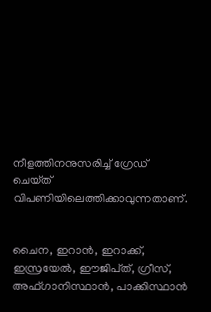നീളത്തിനനുസരിച്ച് ഗ്രേഡ് ചെയ്‌ത് വിപണിയിലെത്തിക്കാവുന്നതാണ്.


ചൈന, ഇറാൻ, ഇറാക്ക്, ഇസ്രയേൽ, ഈജിപ്‌ത്, ഗ്രീസ്, അഫ്ഗാനിസ്ഥാൻ, പാക്കിസ്ഥാൻ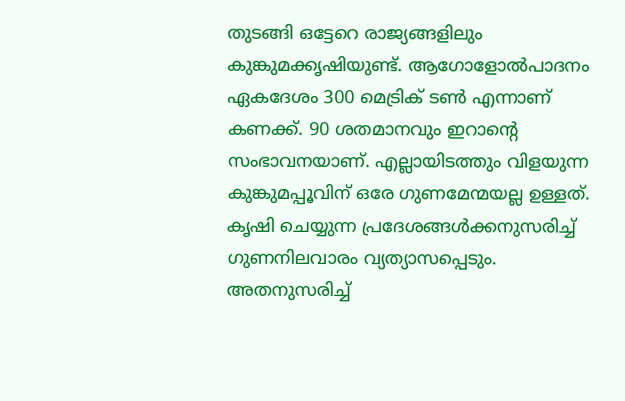തുടങ്ങി ഒട്ടേറെ രാജ്യങ്ങളിലും കുങ്കുമക്കൃഷിയുണ്ട്. ആഗോളോൽപാദനം ഏകദേശം 300 മെട്രിക് ടൺ എന്നാണ് കണക്ക്. 90 ശതമാനവും ഇറാൻ്റെ സംഭാവനയാണ്. എല്ലായിടത്തും വിളയുന്ന കുങ്കുമപ്പൂവിന് ഒരേ ഗുണമേന്മയല്ല ഉള്ളത്. കൃഷി ചെയ്യുന്ന പ്രദേശങ്ങൾക്കനുസരിച്ച് ഗുണനിലവാരം വ്യത്യാസപ്പെടും. അതനുസരിച്ച്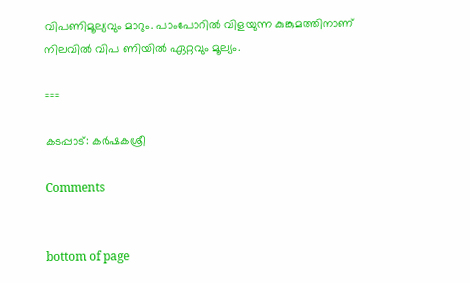വിപണിമൂല്യവും മാറും. പാംപോറിൽ വിളയുന്ന കുങ്കുമത്തിനാണ് നിലവിൽ വിപ ണിയിൽ ഏറ്റവും മൂല്യം.

===

കടപ്പാട്: കർഷകശ്രീ

Comments


bottom of page